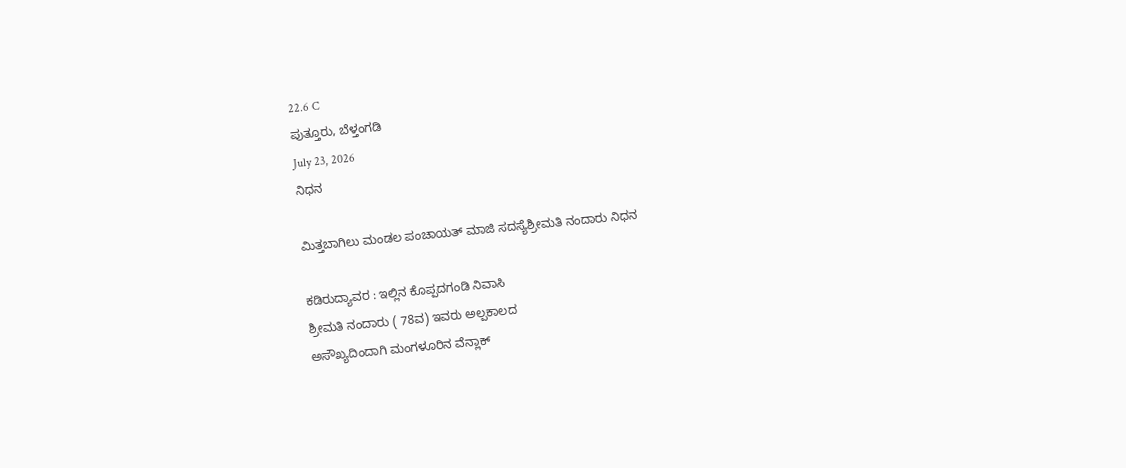22.6 C
ಪುತ್ತೂರು, ಬೆಳ್ತಂಗಡಿ
July 23, 2026
ನಿಧನ

ಮಿತ್ತಬಾಗಿಲು ಮಂಡಲ ಪಂಚಾಯತ್ ಮಾಜಿ ಸದಸ್ಯೆಶ್ರೀಮತಿ ನಂದಾರು ನಿಧನ

ಕಡಿರುದ್ಯಾವರ : ಇಲ್ಲಿನ ಕೊಪ್ಪದಗಂಡಿ ನಿವಾಸಿ
ಶ್ರೀಮತಿ ನಂದಾರು ( 78ವ) ಇವರು ಅಲ್ಪಕಾಲದ
ಅಸೌಖ್ಯದಿಂದಾಗಿ ಮಂಗಳೂರಿನ ವೆನ್ಲಾಕ್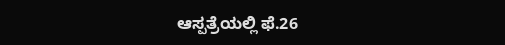ಆಸ್ಪತ್ರೆಯಲ್ಲಿ ಫೆ.26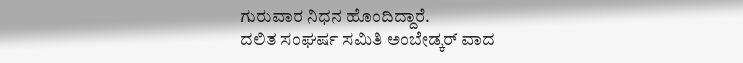ಗುರುವಾರ ನಿಧನ ಹೊಂದಿದ್ದಾರೆ.
ದಲಿತ ಸಂಘರ್ಷ ಸಮಿತಿ ಅಂಬೇಡ್ಕರ್ ವಾದ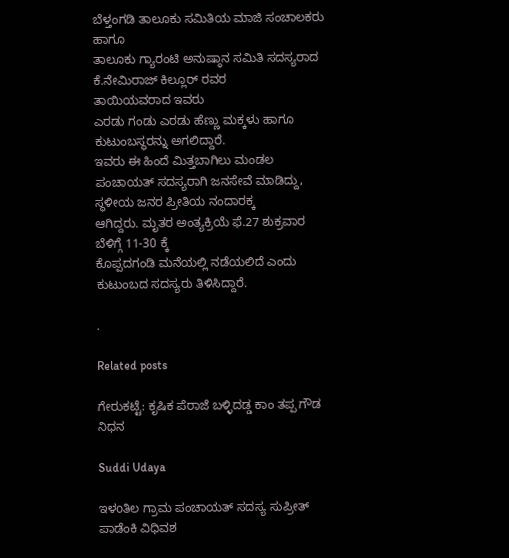ಬೆಳ್ತಂಗಡಿ ತಾಲೂಕು ಸಮಿತಿಯ ಮಾಜಿ ಸಂಚಾಲಕರು ಹಾಗೂ
ತಾಲೂಕು ಗ್ಯಾರಂಟಿ ಅನುಷ್ಠಾನ ಸಮಿತಿ ಸದಸ್ಯರಾದ ಕೆ.ನೇಮಿರಾಜ್ ಕಿಲ್ಲೂರ್ ರವರ ತಾಯಿಯವರಾದ ‌ಇವರು
ಎರಡು ಗಂಡು ಎರಡು ಹೆಣ್ಣು ಮಕ್ಕಳು ಹಾಗೂ ಕುಟುಂಬಸ್ಥರನ್ನು ಅಗಲಿದ್ದಾರೆ.
ಇವರು ಈ ಹಿಂದೆ ಮಿತ್ತಬಾಗಿಲು ಮಂಡಲ ಪಂಚಾಯತ್ ಸದಸ್ಯರಾಗಿ ಜನಸೇವೆ ಮಾಡಿದ್ದು, ಸ್ಥಳೀಯ ಜನರ ಪ್ರೀತಿಯ ನಂದಾರಕ್ಕ
ಆಗಿದ್ದರು. ಮೃತರ ಅಂತ್ಯಕ್ರಿಯೆ ಫೆ.27 ಶುಕ್ರವಾರ ಬೆಳಿಗ್ಗೆ 11-30 ಕ್ಕೆ
ಕೊಪ್ಪದಗಂಡಿ ಮನೆಯಲ್ಲಿ ನಡೆಯಲಿದೆ ಎಂದು ಕುಟುಂಬದ ಸದಸ್ಯರು ತಿಳಿಸಿದ್ದಾರೆ.

.

Related posts

ಗೇರುಕಟ್ಟೆ: ಕೃಷಿಕ ಪೆರಾಜೆ ಬಳ್ಳಿದಡ್ಡ ಕಾಂ ತಪ್ಪ ಗೌಡ ನಿಧನ

Suddi Udaya

ಇಳoತಿಲ ಗ್ರಾಮ ಪಂಚಾಯತ್ ಸದಸ್ಯ ಸುಪ್ರೀತ್ ಪಾಡೆಂಕಿ ವಿಧಿವಶ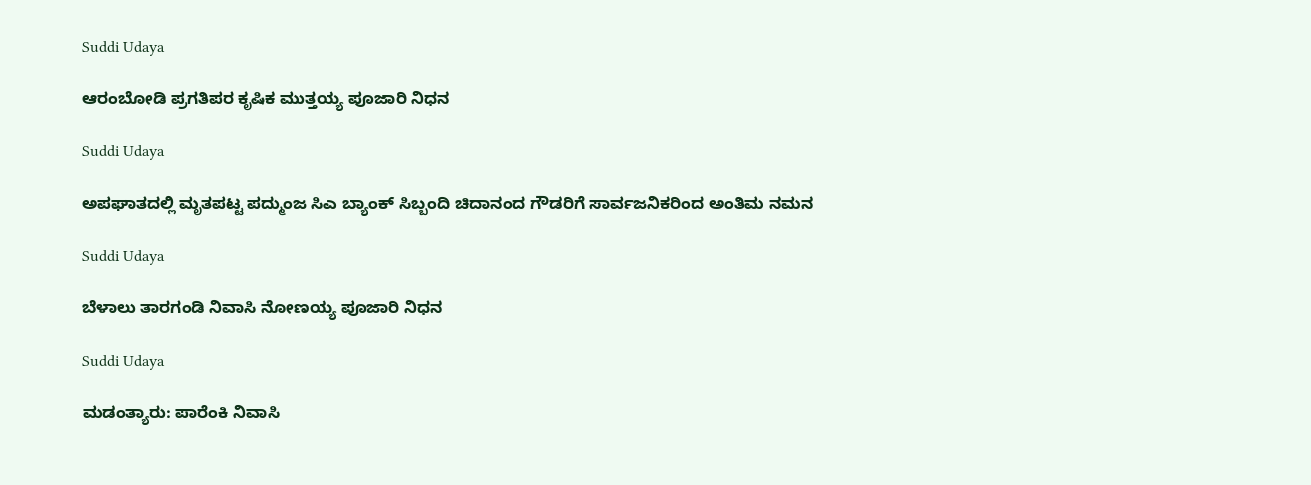Suddi Udaya

ಆರಂಬೋಡಿ ಪ್ರಗತಿಪರ ಕೃಷಿಕ ಮುತ್ತಯ್ಯ ಪೂಜಾರಿ ನಿಧನ

Suddi Udaya

ಅಪಘಾತದಲ್ಲಿ ಮೃತಪಟ್ಟ ಪದ್ಮುಂಜ ಸಿಎ ಬ್ಯಾಂಕ್ ಸಿಬ್ಬಂದಿ ಚಿದಾನಂದ ಗೌಡರಿಗೆ ಸಾರ್ವಜನಿಕರಿಂದ ಅಂತಿಮ ನಮನ

Suddi Udaya

ಬೆಳಾಲು ತಾರಗಂಡಿ ನಿವಾಸಿ ನೋಣಯ್ಯ ಪೂಜಾರಿ ನಿಧನ

Suddi Udaya

ಮಡಂತ್ಯಾರು: ಪಾರೆಂಕಿ ನಿವಾಸಿ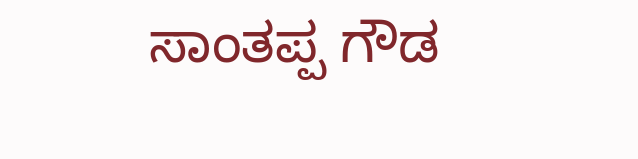ಸಾಂತಪ್ಪ ಗೌಡ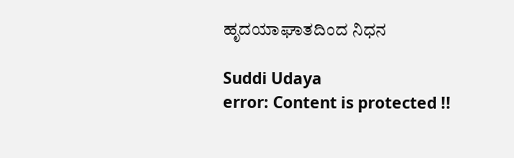ಹೃದಯಾಘಾತದಿಂದ ನಿಧನ

Suddi Udaya
error: Content is protected !!